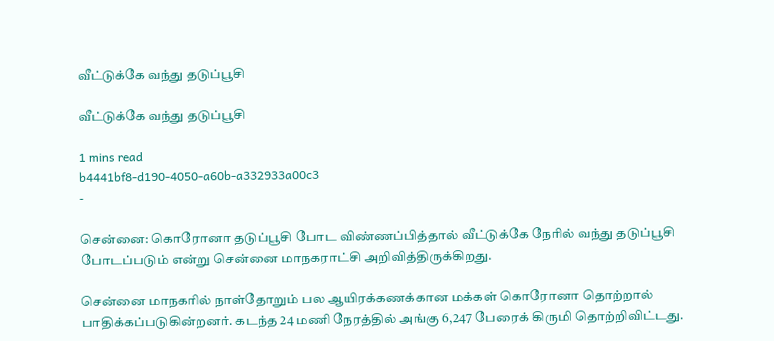வீட்டுக்கே வந்து தடுப்பூசி

வீட்டுக்கே வந்து தடுப்பூசி

1 mins read
b4441bf8-d190-4050-a60b-a332933a00c3
-

சென்னை: கொரோனா தடுப்பூசி போட விண்ணப்பித்தால் வீட்டுக்கே நேரில் வந்து தடுப்பூசி போடப்படும் என்று சென்னை மாநகராட்சி அறிவித்திருக்கிறது.

சென்னை மாநகரில் நாள்தோறும் பல ஆயிரக்கணக்கான மக்கள் கொரோனா தொற்றால் பாதிக்கப்படுகின்றனர். கடந்த 24 மணி நேரத்தில் அங்கு 6,247 பேரைக் கிருமி தொற்றிவிட்டது.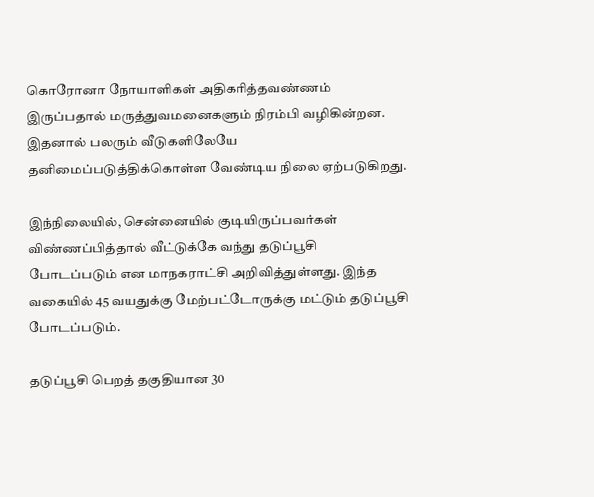கொரோனா நோயாளிகள் அதிகரித்தவண்ணம் இருப்பதால் மருத்துவமனைகளும் நிரம்பி வழிகின்றன. இதனால் பலரும் வீடுகளிலேயே தனிமைப்படுத்திக்கொள்ள வேண்டிய நிலை ஏற்படுகிறது.

இந்நிலையில், சென்னையில் குடியிருப்பவர்கள் விண்ணப்பித்தால் வீட்டுக்கே வந்து தடுப்பூசி போடப்படும் என மாநகராட்சி அறிவித்துள்ளது. இந்த வகையில் 45 வயதுக்கு மேற்பட்டோருக்கு மட்டும் தடுப்பூசி போடப்படும்.

தடுப்பூசி பெறத் தகுதியான 30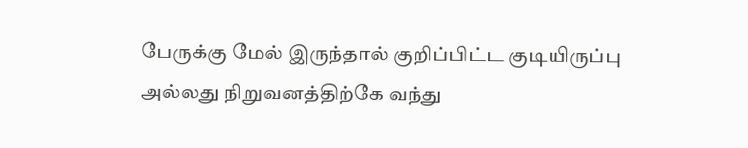பேருக்கு மேல் இருந்தால் குறிப்பிட்ட குடியிருப்பு அல்லது நிறுவனத்திற்கே வந்து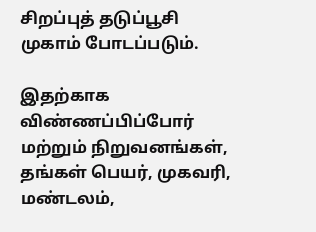சிறப்புத் தடுப்பூசி முகாம் போடப்படும்.

இதற்காக விண்ணப்பிப்போர் மற்றும் நிறுவனங்கள், தங்கள் பெயர், முகவரி, மண்டலம்,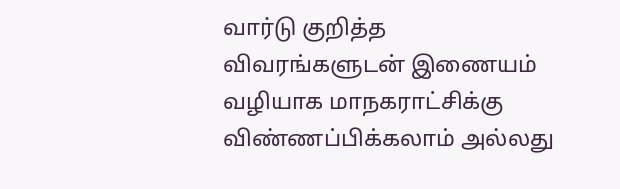வார்டு குறித்த விவரங்களுடன் இணையம் வழியாக மாநகராட்சிக்கு விண்ணப்பிக்கலாம் அல்லது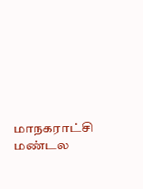மாநகராட்சி மண்டல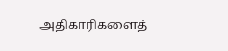அதிகாரிகளைத்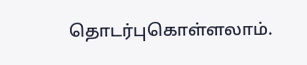தொடர்புகொள்ளலாம்.